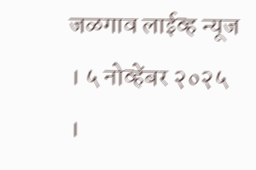जळगाव लाईव्ह न्यूज । ५ नोव्हेंबर २०२५ ।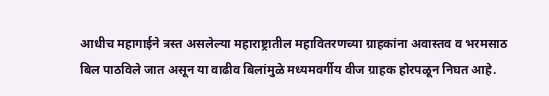आधीच महागाईने त्रस्त असलेल्या महाराष्ट्रातील महावितरणच्या ग्राहकांना अवास्तव व भरमसाठ बिल पाठविले जात असून या वाढीव बिलांमुळे मध्यमवर्गीय वीज ग्राहक होरपळून निघत आहे.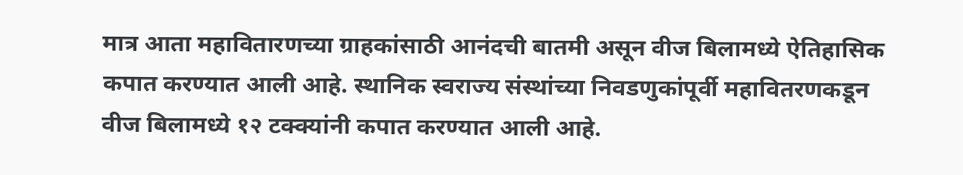मात्र आता महावितारणच्या ग्राहकांसाठी आनंदची बातमी असून वीज बिलामध्ये ऐतिहासिक कपात करण्यात आली आहे. स्थानिक स्वराज्य संस्थांच्या निवडणुकांपूर्वी महावितरणकडून वीज बिलामध्ये १२ टक्क्यांनी कपात करण्यात आली आहे.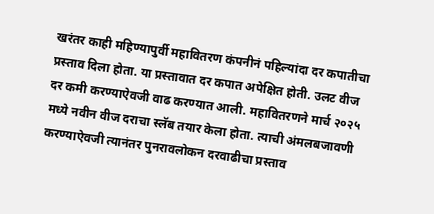खरंतर काही महिण्यापुर्वी महावितरण कंपनीनं पहिल्यांदा दर कपातीचा प्रस्ताव दिला होता. या प्रस्तावात दर कपात अपेक्षित होती. उलट वीज दर कमी करण्याऐवजी वाढ करण्यात आली. महावितरणने मार्च २०२५ मध्ये नवीन वीज दराचा स्लॅब तयार केला होता. त्याची अंमलबजावणी करण्याऐवजी त्यानंतर पुनरावलोकन दरवाढीचा प्रस्ताव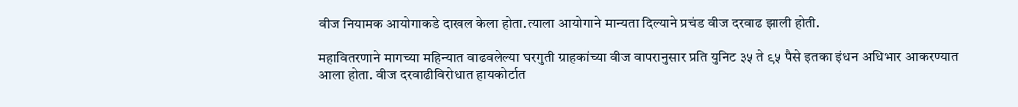वीज नियामक आयोगाकडे दाखल केला होता.त्याला आयोगाने मान्यता दिल्याने प्रचंड वीज दरवाढ झाली होती.

महावितरणाने मागच्या महिन्यात वाढवलेल्या घरगुती ग्राहकांच्या वीज वापरानुसार प्रति युनिट ३५ ते ९५ पैसे इतका इंधन अधिभार आकरण्यात आला होता. वीज दरवाढीविरोधात हायकोर्टात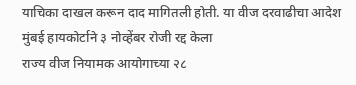याचिका दाखल करून दाद मागितली होती. या वीज दरवाढीचा आदेश मुंबई हायकोर्टाने ३ नोव्हेंबर रोजी रद्द केला
राज्य वीज नियामक आयोगाच्या २८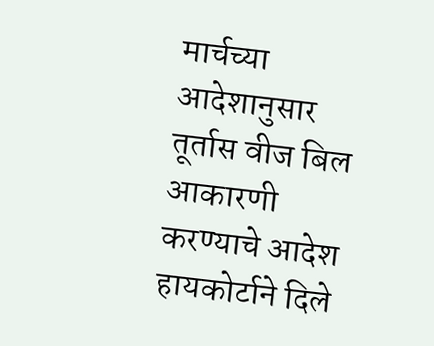मार्चच्या आदेशानुसार तूर्तास वीज बिल आकारणी करण्याचे आदेश हायकोर्टाने दिले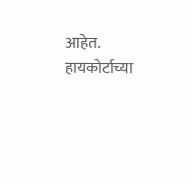आहेत. हायकोर्टाच्या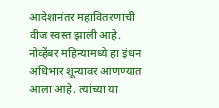आदेशानंतर महावितरणाची वीज स्वस्त झाली आहे. नोव्हेंबर महिन्यामध्ये हा इंधन अधिभार शून्यावर आणण्यात आला आहे. त्यांच्या या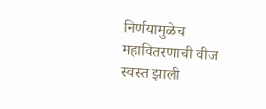निर्णयामुळेच महावितरणाची वीज स्वस्त झाली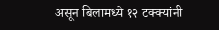असून बिलामध्ये १२ टक्क्यांनी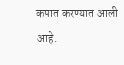कपात करण्यात आली आहे.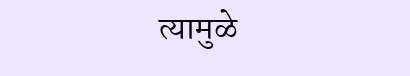त्यामुळे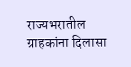राज्यभरातील ग्राहकांना दिलासा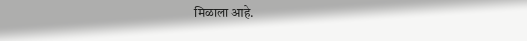मिळाला आहे.